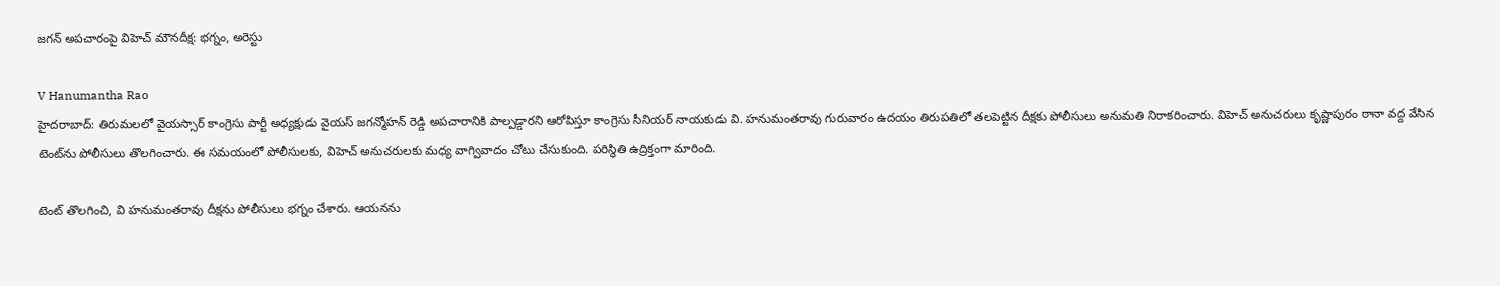జగన్ అపచారంపై విహెచ్ మౌనదీక్ష: భగ్నం, అరెస్టు

V Hanumantha Rao
హైదరాబాద్: తిరుమలలో వైయస్సార్ కాంగ్రెసు పార్టీ అధ్యక్షుడు వైయస్ జగన్మోహన్ రెడ్డి అపచారానికి పాల్పడ్డారని ఆరోపిస్తూ కాంగ్రెసు సీనియర్ నాయకుడు వి. హనుమంతరావు గురువారం ఉదయం తిరుపతిలో తలపెట్టిన దీక్షకు పోలీసులు అనుమతి నిరాకరించారు. విహెచ్ అనుచరులు కృష్ణాపురం ఠానా వద్ద వేసిన టెంట్‌ను పోలీసులు తొలగించారు. ఈ సమయంలో పోలీసులకు, విహెచ్ అనుచరులకు మధ్య వాగ్వివాదం చోటు చేసుకుంది. పరిస్థితి ఉద్రిక్తంగా మారింది.

టెంట్ తొలగించి, వి హనుమంతరావు దీక్షను పోలీసులు భగ్నం చేశారు. ఆయనను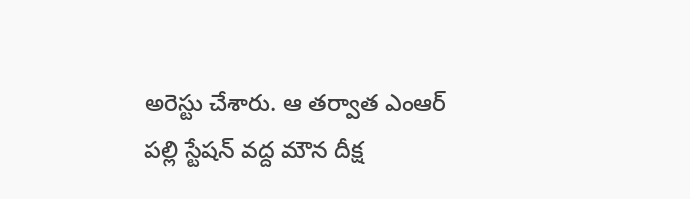అరెస్టు చేశారు. ఆ తర్వాత ఎంఆర్ పల్లి స్టేషన్ వద్ద మౌన దీక్ష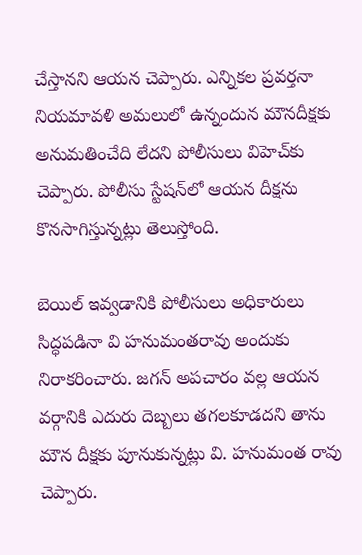చేస్తానని ఆయన చెప్పారు. ఎన్నికల ప్రవర్తనా నియమావళి అమలులో ఉన్నందున మౌనదీక్షకు అనుమతించేది లేదని పోలీసులు విహెచ్‌కు చెప్పారు. పోలీసు స్టేషన్‌లో ఆయన దీక్షను కొనసాగిస్తున్నట్లు తెలుస్తోంది.

బెయిల్ ఇవ్వడానికి పోలీసులు అధికారులు సిద్ధపడినా వి హనుమంతరావు అందుకు నిరాకరించారు. జగన్ అపచారం వల్ల ఆయన వర్గానికి ఎదురు దెబ్బలు తగలకూడదని తాను మౌన దీక్షకు పూనుకున్నట్లు వి. హనుమంత రావు చెప్పారు.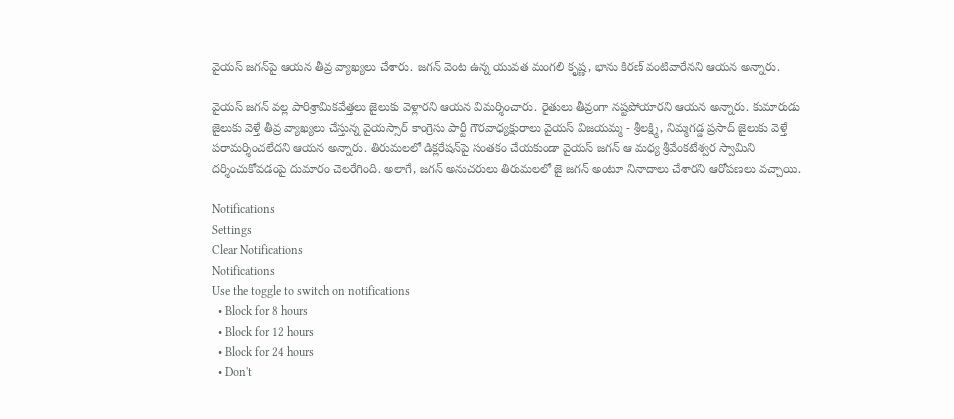వైయస్ జగన్‌పై ఆయన తీవ్ర వ్యాఖ్యలు చేశారు. జగన్ వెంట ఉన్న యువత మంగలి కృష్ణ, భాను కిరణ్ వంటివారేనని ఆయన అన్నారు.

వైయస్ జగన్ వల్ల పారిశ్రామికవేత్తలు జైలుకు వెళ్లారని ఆయన విమర్శించారు. రైతులు తీవ్రంగా నష్టపోయారని ఆయన అన్నారు. కుమారుడు జైలుకు వెళ్తే తీవ్ర వ్యాఖ్యలు చేస్తున్న వైయస్సార్ కాంగ్రెసు పార్టీ గౌరవాధ్యక్షురాలు వైయస్ విజయమ్మ - శ్రీలక్ష్మి, నిమ్మగడ్డ ప్రసాద్ జైలుకు వెళ్తే పరామర్శించలేదని ఆయన అన్నారు. తిరుమలలో డిక్లరేషన్‌పై సంతకం చేయకుండా వైయస్ జగన్ ఆ మధ్య శ్రీవేంకటేశ్వర స్వామిని దర్శించుకోవడంపై దుమారం చెలరేగింది. అలాగే, జగన్ అనుచరులు తిరుమలలో జై జగన్ అంటూ నినాదాలు చేశారని ఆరోపణలు వచ్చాయి.

Notifications
Settings
Clear Notifications
Notifications
Use the toggle to switch on notifications
  • Block for 8 hours
  • Block for 12 hours
  • Block for 24 hours
  • Don't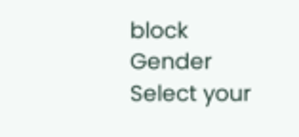block
Gender
Select your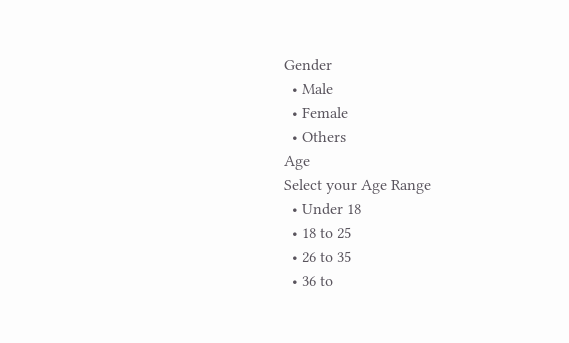Gender
  • Male
  • Female
  • Others
Age
Select your Age Range
  • Under 18
  • 18 to 25
  • 26 to 35
  • 36 to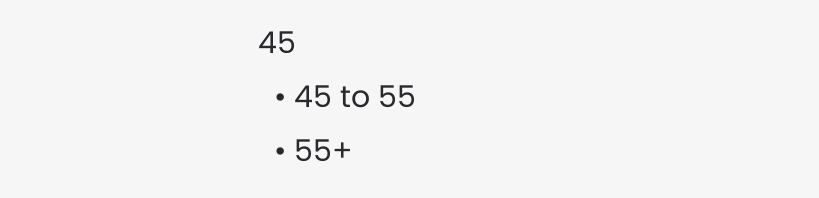45
  • 45 to 55
  • 55+